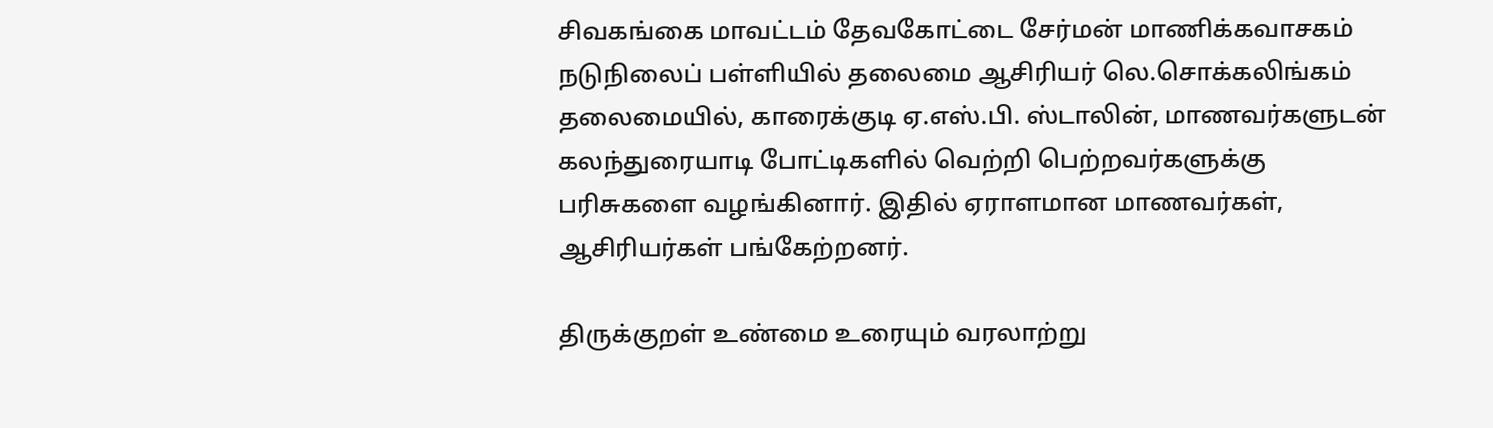சிவகங்கை மாவட்டம் தேவகோட்டை சேர்மன் மாணிக்கவாசகம் நடுநிலைப் பள்ளியில் தலைமை ஆசிரியர் லெ.சொக்கலிங்கம் தலைமையில், காரைக்குடி ஏ.எஸ்.பி. ஸ்டாலின், மாணவர்களுடன் கலந்துரையாடி போட்டிகளில் வெற்றி பெற்றவர்களுக்கு பரிசுகளை வழங்கினார். இதில் ஏராளமான மாணவர்கள், ஆசிரியர்கள் பங்கேற்றனர்.

திருக்குறள் உண்மை உரையும் வரலாற்று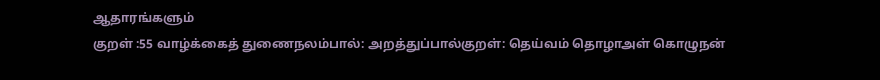ஆதாரங்களும்
குறள் :55 வாழ்க்கைத் துணைநலம்பால்: அறத்துப்பால்குறள்: தெய்வம் தொழாஅள் கொழுநன்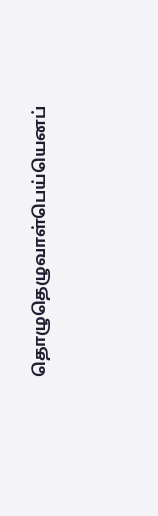தொழுதெழுவாள்பெய்யெனப்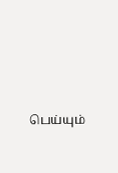பெய்யும்